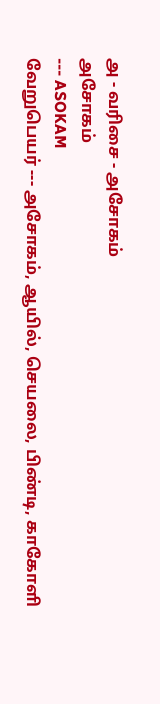அ - வரிசை - அசோகம்
அசோகம்
--- ASOKAM
வேறுபெயர் --- அசோகம், ஆயில், செயலை, பிண்டி, காகோளி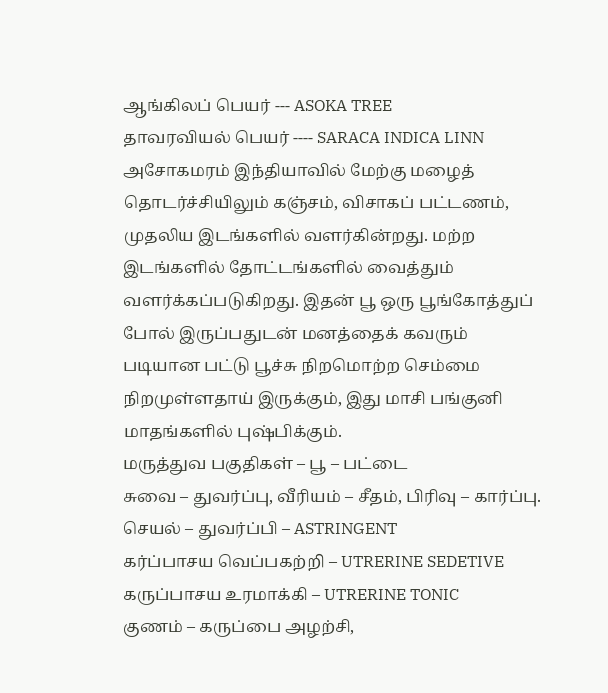ஆங்கிலப் பெயர் --- ASOKA TREE
தாவரவியல் பெயர் ---- SARACA INDICA LINN
அசோகமரம் இந்தியாவில் மேற்கு மழைத்
தொடர்ச்சியிலும் கஞ்சம், விசாகப் பட்டணம், முதலிய இடங்களில் வளர்கின்றது. மற்ற இடங்களில் தோட்டங்களில் வைத்தும்
வளர்க்கப்படுகிறது. இதன் பூ ஒரு பூங்கோத்துப் போல் இருப்பதுடன் மனத்தைக் கவரும்
படியான பட்டு பூச்சு நிறமொற்ற செம்மை நிறமுள்ளதாய் இருக்கும், இது மாசி பங்குனி மாதங்களில் புஷ்பிக்கும்.
மருத்துவ பகுதிகள் – பூ – பட்டை
சுவை – துவர்ப்பு, வீரியம் – சீதம், பிரிவு – கார்ப்பு.
செயல் – துவர்ப்பி – ASTRINGENT
கர்ப்பாசய வெப்பகற்றி – UTRERINE SEDETIVE
கருப்பாசய உரமாக்கி – UTRERINE TONIC
குணம் – கருப்பை அழற்சி,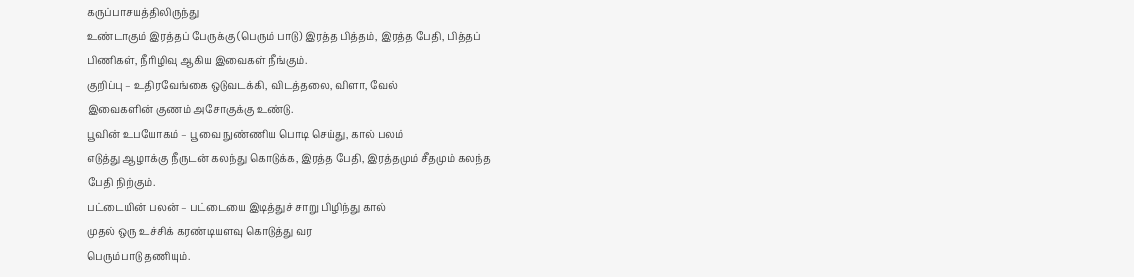கருப்பாசயத்திலிருந்து
உண்டாகும் இரத்தப் பேருக்கு (பெரும் பாடு) இரத்த பித்தம், இரத்த பேதி, பித்தப்
பிணிகள், நீரிழிவு ஆகிய இவைகள் நீங்கும்.
குறிப்பு – உதிரவேங்கை ஒடுவடக்கி, விடத்தலை, விளா, வேல்
இவைகளின் குணம் அசோகுக்கு உண்டு.
பூவின் உபயோகம் – பூவை நுண்ணிய பொடி செய்து, கால் பலம்
எடுத்து ஆழாக்கு நீருடன் கலந்து கொடுக்க, இரத்த பேதி, இரத்தமும் சீதமும் கலந்த
பேதி நிற்கும்.
பட்டையின் பலன் – பட்டையை இடித்துச் சாறு பிழிந்து கால்
முதல் ஒரு உச்சிக் கரண்டியளவு கொடுத்து வர
பெரும்பாடு தணியும்.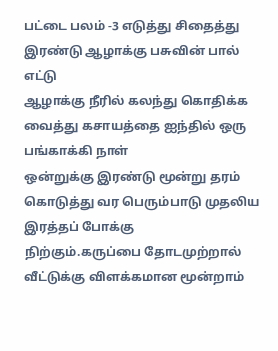பட்டை பலம் -3 எடுத்து சிதைத்து இரண்டு ஆழாக்கு பசுவின் பால் எட்டு
ஆழாக்கு நீரில் கலந்து கொதிக்க வைத்து கசாயத்தை ஐந்தில் ஒரு பங்காக்கி நாள்
ஒன்றுக்கு இரண்டு மூன்று தரம் கொடுத்து வர பெரும்பாடு முதலிய இரத்தப் போக்கு
நிற்கும்.கருப்பை தோடமுற்றால் வீட்டுக்கு விளக்கமான மூன்றாம்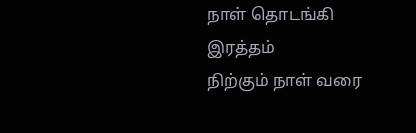நாள் தொடங்கி இரத்தம்
நிற்கும் நாள் வரை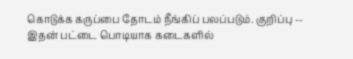கொடுக்க கருப்பை தோடம் நீங்கிப் பலப்படும். குறிப்பு -- இதன் பட்டை பொடியாக கடைகளில்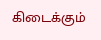கிடைக்கும்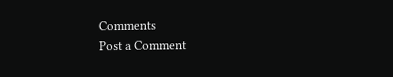Comments
Post a Comment